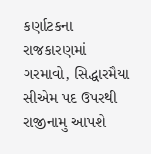કર્ણાટકના રાજકારણમાં ગરમાવો, સિદ્ધારમૈયા સીએમ પદ ઉપરથી રાજીનામુ આપશે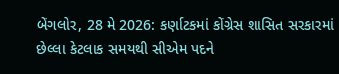બેંગલોર, 28 મે 2026: કર્ણાટકમાં કોંગ્રેસ શાસિત સરકારમાં છેલ્લા કેટલાક સમયથી સીએમ પદને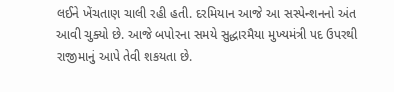લઈને ખેંચતાણ ચાલી રહી હતી. દરમિયાન આજે આ સસ્પેન્શનનો અંત આવી ચુક્યો છે. આજે બપોરના સમયે સુદ્ધારમૈયા મુખ્યમંત્રી પદ ઉપરથી રાજીમાનું આપે તેવી શકયતા છે.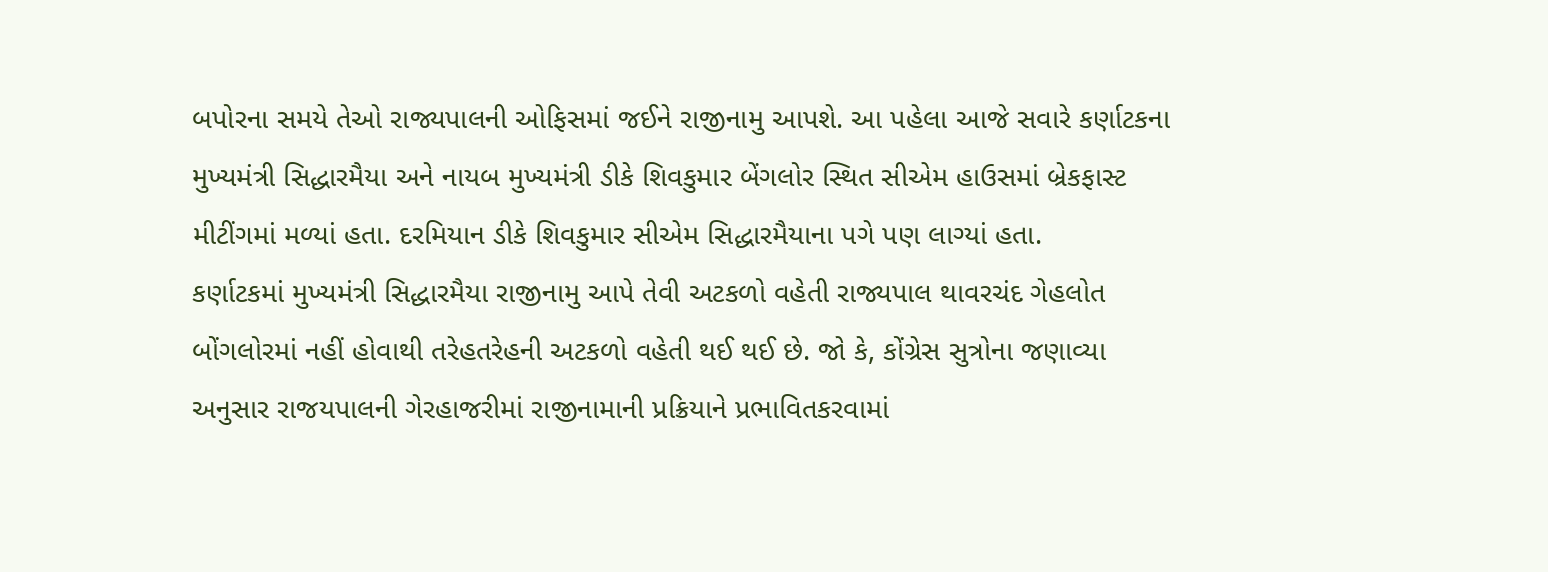બપોરના સમયે તેઓ રાજ્યપાલની ઓફિસમાં જઈને રાજીનામુ આપશે. આ પહેલા આજે સવારે કર્ણાટકના મુખ્યમંત્રી સિદ્ધારમૈયા અને નાયબ મુખ્યમંત્રી ડીકે શિવકુમાર બેંગલોર સ્થિત સીએમ હાઉસમાં બ્રેકફાસ્ટ મીટીંગમાં મળ્યાં હતા. દરમિયાન ડીકે શિવકુમાર સીએમ સિદ્ધારમૈયાના પગે પણ લાગ્યાં હતા.
કર્ણાટકમાં મુખ્યમંત્રી સિદ્ધારમૈયા રાજીનામુ આપે તેવી અટકળો વહેતી રાજ્યપાલ થાવરચંદ ગેહલોત બોંગલોરમાં નહીં હોવાથી તરેહતરેહની અટકળો વહેતી થઈ થઈ છે. જો કે, કોંગ્રેસ સુત્રોના જણાવ્યા અનુસાર રાજયપાલની ગેરહાજરીમાં રાજીનામાની પ્રક્રિયાને પ્રભાવિતકરવામાં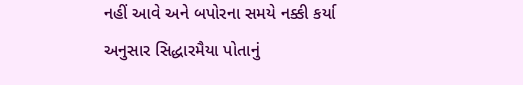નહીં આવે અને બપોરના સમયે નક્કી કર્યા અનુસાર સિદ્ધારમૈયા પોતાનું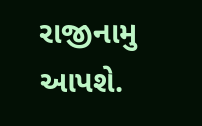રાજીનામુ આપશે.